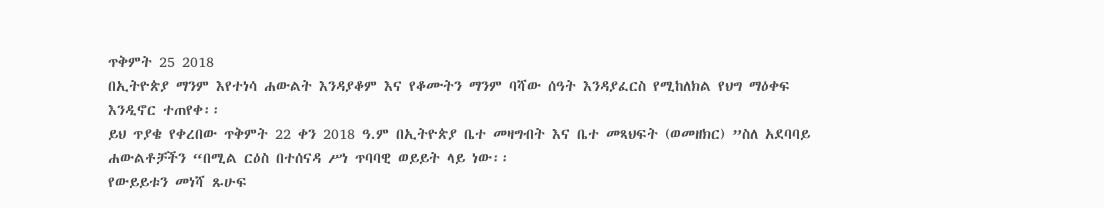ጥቅምት 25 2018
በኢትዮጵያ ማንም እየተነሳ ሐውልት እንዳያቆም እና የቆሙትን ማንም ባሻው ሰዓት እንዳያፈርስ የሚከለክል የህግ ማዕቀፍ እንዲኖር ተጠየቀ፡፡
ይህ ጥያቄ የቀረበው ጥቅምት 22 ቀን 2018 ዓ.ም በኢትዮጵያ ቤተ መዛግብት እና ቤተ መጻህፍት (ወመዘክር) ”ስለ አደባባይ ሐውልቶቻችን “በሚል ርዕስ በተሰናዳ ሥነ ጥባባዊ ወይይት ላይ ነው፡፡
የውይይቱን መነሻ ጹሁፍ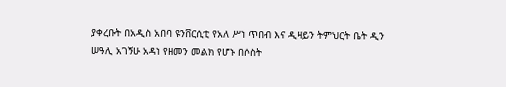ያቀረቡት በአዲስ አበባ ዩንቨርሲቲ የአለ ሥነ ጥበብ እና ዲዛይን ትምህርት ቤት ዲን ሠዓሊ አገኝሁ አዳነ የዘመን መልክ የሆኑ በሶስት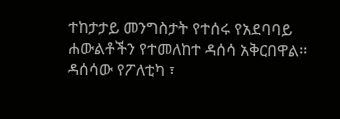ተከታታይ መንግስታት የተሰሩ የአደባባይ ሐውልቶችን የተመለከተ ዳሰሳ አቅርበዋል፡፡
ዳሰሳው የፖለቲካ ፣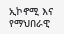ኢኮኖሚ እና የማህበራዊ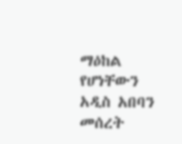ማዕከል የሆነቸውን አዲስ አበባን መሰረት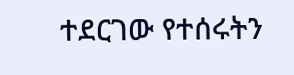ተደርገው የተሰሩትን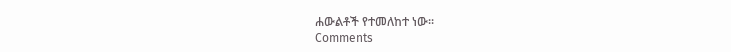ሐውልቶች የተመለከተ ነው፡፡
Comments